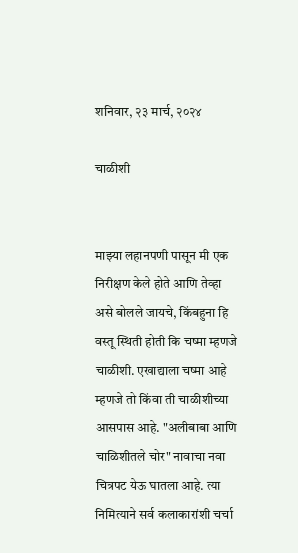शनिवार, २३ मार्च, २०२४

चाळीशी


माझ्या लहानपणी पासून मी एक निरीक्षण केले होते आणि तेव्हा असे बोलले जायचे, किंबहुना हि वस्तू स्थिती होती कि चष्मा म्हणजे चाळीशी. एखाद्याला चष्मा आहे म्हणजे तो किंवा ती चाळीशीच्या आसपास आहे. "अलीबाबा आणि चाळिशीतले चोर" नावाचा नवा चित्रपट येऊ घातला आहे. त्या निमित्याने सर्व कलाकारांशी चर्चा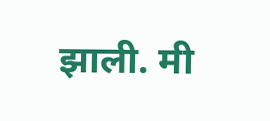झाली. मी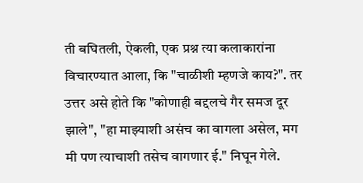ती बघितली, ऐकली, एक प्रश्न त्या कलाकारांना विचारण्यात आला, कि "चाळीशी म्हणजे काय?". तर उत्तर असे होते कि "कोणाही बद्दलचे गैर समज दूर झाले", "हा माझ्याशी असंच का वागला असेल, मग मी पण त्याचाशी तसेच वागणार ई." निघून गेले.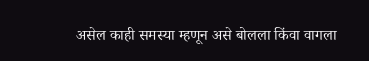असेल काही समस्या म्हणून असे बोलला किंवा वागला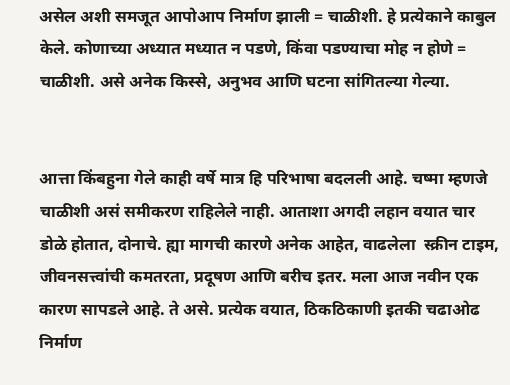असेल अशी समजूत आपोआप निर्माण झाली = चाळीशी. हे प्रत्येकाने काबुल केले. कोणाच्या अध्यात मध्यात न पडणे, किंवा पडण्याचा मोह न होणे = चाळीशी. असे अनेक किस्से, अनुभव आणि घटना सांगितल्या गेल्या.


आत्ता किंबहुना गेले काही वर्षे मात्र हि परिभाषा बदलली आहे. चष्मा म्हणजे चाळीशी असं समीकरण राहिलेले नाही. आताशा अगदी लहान वयात चार डोळे होतात, दोनाचे. ह्या मागची कारणे अनेक आहेत, वाढलेला  स्क्रीन टाइम, जीवनसत्त्वांची कमतरता, प्रदूषण आणि बरीच इतर. मला आज नवीन एक कारण सापडले आहे. ते असे. प्रत्येक वयात, ठिकठिकाणी इतकी चढाओढ निर्माण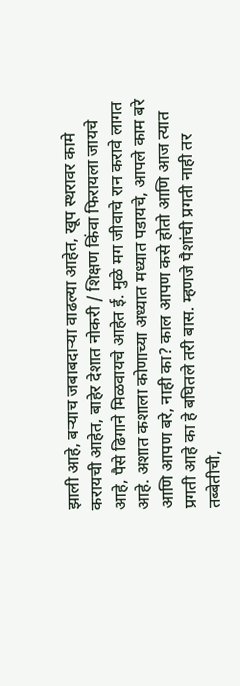झाली आहे, बऱ्याच जबाबदाऱ्या वाढल्या आहेत, खूप स्थरावर कामे करायची आहेत, बाहेर देशात नोकरी / शिक्षण किंवा फिरायला जायचे आहे, पैसे ढिगाने मिळवायचे आहेत ई. मुळे मग जीवाचे रान करावे लागत आहे. अशात कशाला कोणाच्या अध्यात मध्यात पडायचे, आपले काम बरे आणि आपण बरे, नाही का? काल आपण कसे होतो आणि आज त्यात प्रगती आहे का हे बघितले तरी बास. म्हणजे पैशांची प्रगती नाही तर तब्बेतीची,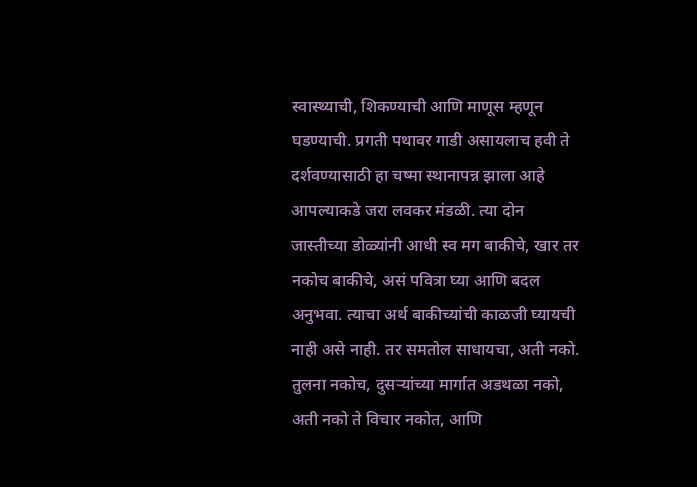स्वास्थ्याची, शिकण्याची आणि माणूस म्हणून घडण्याची. प्रगती पथावर गाडी असायलाच हवी ते दर्शवण्यासाठी हा चष्मा स्थानापन्न झाला आहे आपल्याकडे जरा लवकर मंडळी. त्या दोन जास्तीच्या डोळ्यांनी आधी स्व मग बाकीचे, खार तर नकोच बाकीचे, असं पवित्रा घ्या आणि बदल अनुभवा. त्याचा अर्थ बाकीच्यांची काळजी घ्यायची नाही असे नाही. तर समतोल साधायचा, अती नको. तुलना नकोच, दुसऱ्यांच्या मार्गात अडथळा नको, अती नको ते विचार नकोत, आणि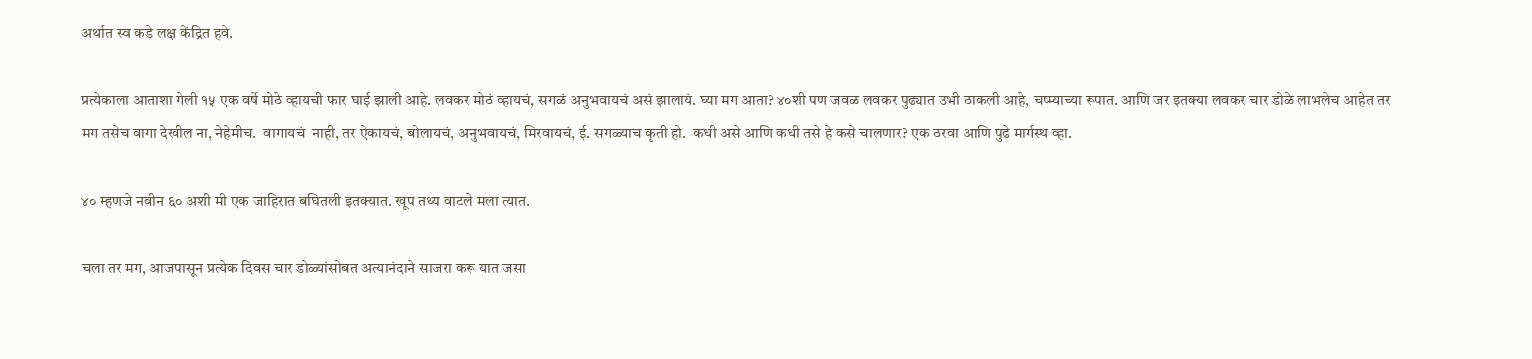अर्थात स्व कडे लक्ष केंद्रित हवे.

प्रत्येकाला आताशा गेली १५ एक वर्षे मोठे व्हायची फार घाई झाली आहे. लवकर मोठं व्हायचं, सगळं अनुभवायचं असं झालायं. घ्या मग आता? ४०शी पण जवळ लवकर पुढ्यात उभी ठाकली आहे, चष्म्याच्या रूपात. आणि जर इतक्या लवकर चार डोळे लाभलेच आहेत तर मग तसेच वागा देखील ना, नेहेमीच.  वागायचं  नाही, तर ऐकायचं, बोलायचं, अनुभवायचं, मिरवायचं, ई. सगळ्याच कृती हो.  कधी असे आणि कधी तसे हे कसे चालणार? एक ठरवा आणि पुढे मार्गस्थ व्हा.

४० म्हणजे नवीन ६० अशी मी एक जाहिरात बघितली इतक्यात. खूप तथ्य वाटले मला त्यात.

चला तर मग, आजपासून प्रत्येक दिवस चार डोळ्यांसोबत अत्यानंदाने साजरा करू यात जसा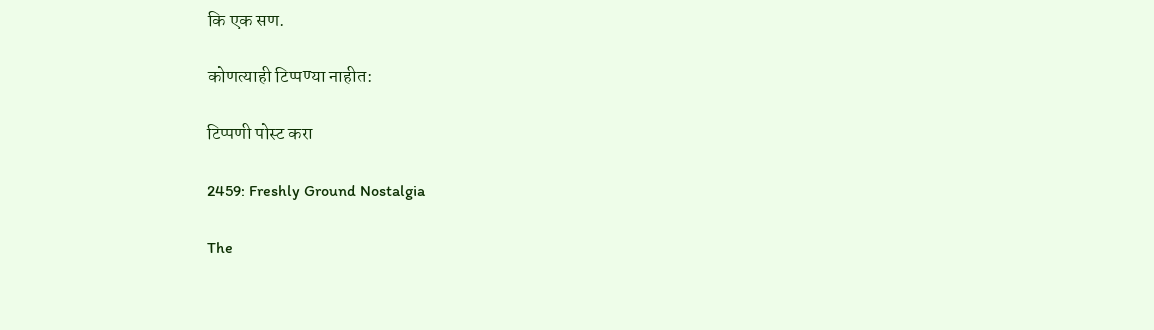कि एक सण.

कोणत्याही टिप्पण्‍या नाहीत:

टिप्पणी पोस्ट करा

2459: Freshly Ground Nostalgia

The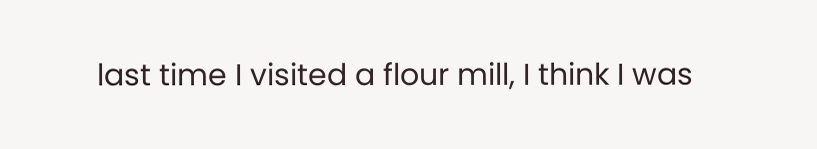last time I visited a flour mill, I think I was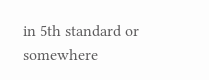in 5th standard or somewhere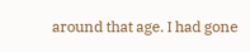around that age. I had gone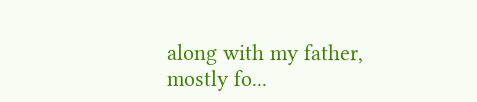along with my father, mostly fo...